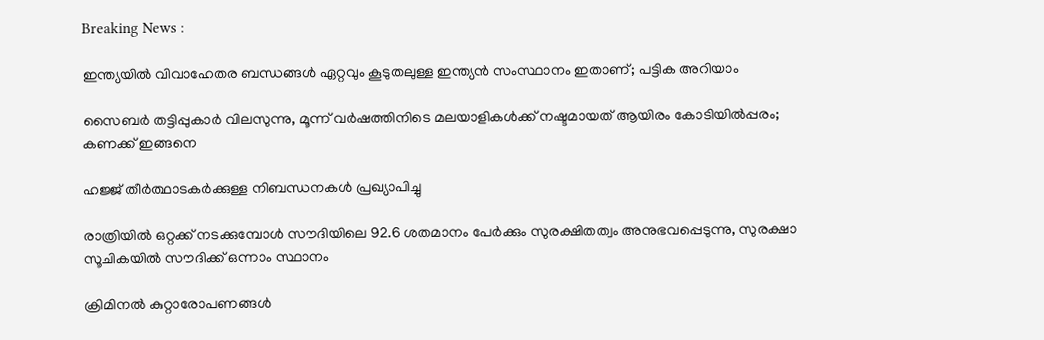Breaking News :

ഇന്ത്യയില്‍ വിവാഹേതര ബന്ധങ്ങള്‍ ഏറ്റവും കൂടുതലുള്ള ഇന്ത്യന്‍ സംസ്ഥാനം ഇതാണ്; പട്ടിക അറിയാം

സൈബര്‍ തട്ടിപ്പുകാര്‍ വിലസുന്നു, മൂന്ന് വര്‍ഷത്തിനിടെ മലയാളികള്‍ക്ക് നഷ്ടമായത് ആയിരം കോടിയില്‍പ്പരം; കണക്ക് ഇങ്ങനെ

ഹജ്ജ് തീർത്ഥാടകർക്കുള്ള നിബന്ധനകൾ പ്രഖ്യാപിച്ചു

രാത്രിയിൽ ഒറ്റക്ക് നടക്കുമ്പോൾ സൗദിയിലെ 92.6 ശതമാനം പേർക്കും സുരക്ഷിതത്വം അനുഭവപ്പെടുന്നു, സുരക്ഷാ സൂചികയിൽ സൗദിക്ക് ഒന്നാം സ്ഥാനം

ക്രിമിനല്‍ കുറ്റാരോപണങ്ങള്‍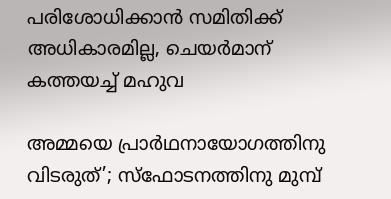പരിശോധിക്കാന്‍ സമിതിക്ക്‌ അധികാരമില്ല, ചെയര്‍മാന്‌ കത്തയച്ച് മഹുവ

അമ്മയെ പ്രാര്‍ഥനായോഗത്തിനു വിടരുത്’; സ്‌ഫോടനത്തിനു മുമ്പ്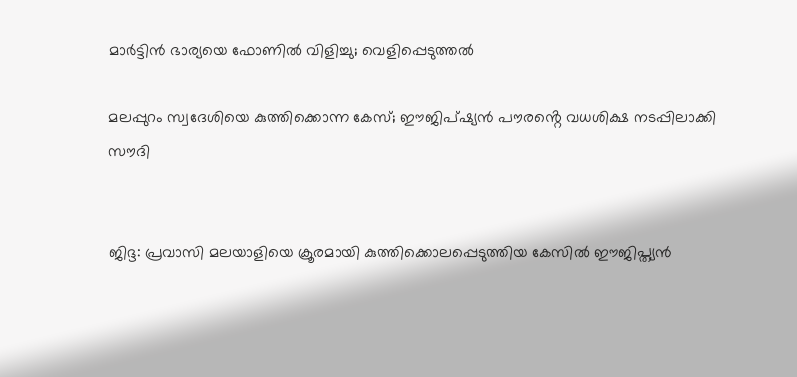മാര്‍ട്ടിന്‍ ഭാര്യയെ ഫോണില്‍ വിളിച്ചു; വെളിപ്പെടുത്തല്‍

മലപ്പുറം സ്വദേശിയെ കുത്തിക്കൊന്ന കേസ്; ഈജിപ്ഷ്യൻ പൗരൻ്റെ വധശിക്ഷ നടപ്പിലാക്കി സൗദി


ജിദ്ദ: പ്രവാസി മലയാളിയെ ക്രൂരമായി കുത്തിക്കൊലപ്പെടുത്തിയ കേസില്‍ ഈജിപ്ത്യന്‍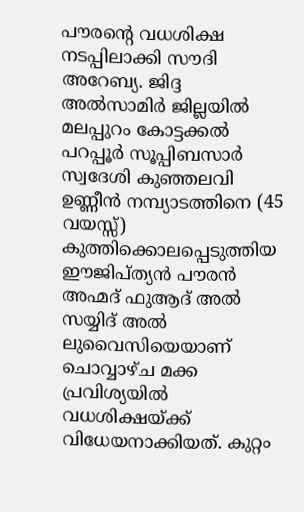പൗരന്റെ വധശിക്ഷ നടപ്പിലാക്കി സൗദി അറേബ്യ. ജിദ്ദ അല്‍സാമിര്‍ ജില്ലയില്‍ മലപ്പുറം കോട്ടക്കല്‍ പറപ്പൂര്‍ സൂപ്പിബസാര്‍ സ്വദേശി കുഞ്ഞലവി ഉണ്ണീന്‍ നമ്പ്യാടത്തിനെ (45 വയസ്സ്) കുത്തിക്കൊലപ്പെടുത്തിയ ഈജിപ്ത്യന്‍ പൗരന്‍ അഹ്മദ് ഫുആദ് അല്‍ സയ്യിദ് അല്‍ ലുവൈസിയെയാണ് ചൊവ്വാഴ്ച മക്ക പ്രവിശ്യയില്‍ വധശിക്ഷയ്ക്ക് വിധേയനാക്കിയത്. കുറ്റം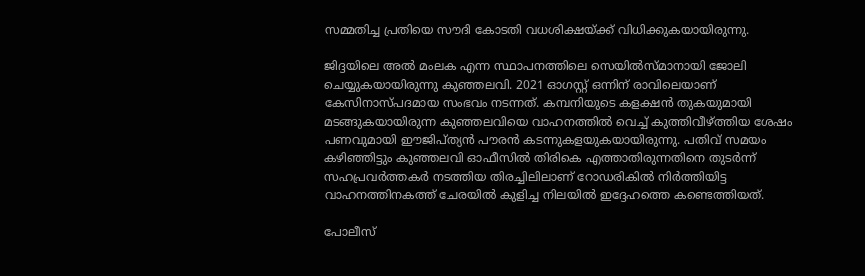സമ്മതിച്ച പ്രതിയെ സൗദി കോടതി വധശിക്ഷയ്ക്ക് വിധിക്കുകയായിരുന്നു.

ജിദ്ദയിലെ അല്‍ മംലക എന്ന സ്ഥാപനത്തിലെ സെയില്‍സ്മാനായി ജോലി ചെയ്യുകയായിരുന്നു കുഞ്ഞലവി. 2021 ഓഗസ്റ്റ് ഒന്നിന് രാവിലെയാണ് കേസിനാസ്പദമായ സംഭവം നടന്നത്. കമ്പനിയുടെ കളക്ഷന്‍ തുകയുമായി മടങ്ങുകയായിരുന്ന കുഞ്ഞലവിയെ വാഹനത്തില്‍ വെച്ച് കുത്തിവീഴ്ത്തിയ ശേഷം പണവുമായി ഈജിപ്ത്യന്‍ പൗരന്‍ കടന്നുകളയുകയായിരുന്നു. പതിവ് സമയം കഴിഞ്ഞിട്ടും കുഞ്ഞലവി ഓഫീസില്‍ തിരികെ എത്താതിരുന്നതിനെ തുടര്‍ന്ന് സഹപ്രവര്‍ത്തകര്‍ നടത്തിയ തിരച്ചിലിലാണ് റോഡരികില്‍ നിര്‍ത്തിയിട്ട വാഹനത്തിനകത്ത് ചേരയില്‍ കുളിച്ച നിലയില്‍ ഇദ്ദേഹത്തെ കണ്ടെത്തിയത്.

പോലീസ്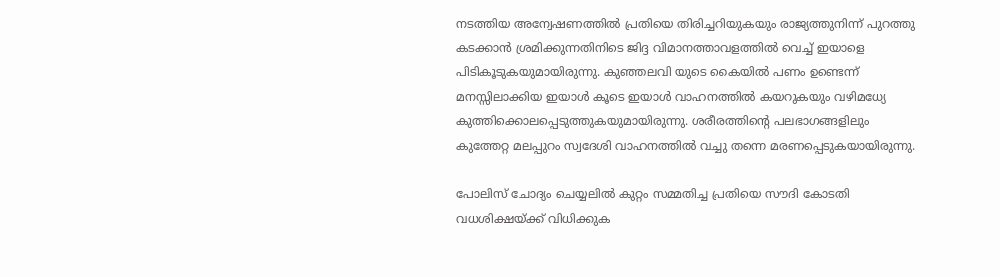നടത്തിയ അന്വേഷണത്തില്‍ പ്രതിയെ തിരിച്ചറിയുകയും രാജ്യത്തുനിന്ന് പുറത്തു കടക്കാന്‍ ശ്രമിക്കുന്നതിനിടെ ജിദ്ദ വിമാനത്താവളത്തില്‍ വെച്ച് ഇയാളെ പിടികൂടുകയുമായിരുന്നു. കുഞ്ഞലവി യുടെ കൈയില്‍ പണം ഉണ്ടെന്ന് മനസ്സിലാക്കിയ ഇയാള്‍ കൂടെ ഇയാള്‍ വാഹനത്തില്‍ കയറുകയും വഴിമധ്യേ കുത്തിക്കൊലപ്പെടുത്തുകയുമായിരുന്നു. ശരീരത്തിന്റെ പലഭാഗങ്ങളിലും കുത്തേറ്റ മലപ്പുറം സ്വദേശി വാഹനത്തില്‍ വച്ചു തന്നെ മരണപ്പെടുകയായിരുന്നു.

പോലിസ് ചോദ്യം ചെയ്യലില്‍ കുറ്റം സമ്മതിച്ച പ്രതിയെ സൗദി കോടതി വധശിക്ഷയ്ക്ക് വിധിക്കുക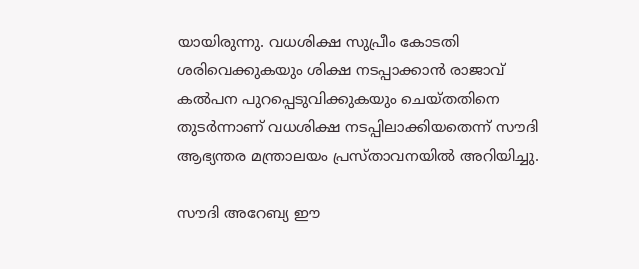യായിരുന്നു. വധശിക്ഷ സുപ്രീം കോടതി ശരിവെക്കുകയും ശിക്ഷ നടപ്പാക്കാന്‍ രാജാവ് കല്‍പന പുറപ്പെടുവിക്കുകയും ചെയ്തതിനെ തുടര്‍ന്നാണ് വധശിക്ഷ നടപ്പിലാക്കിയതെന്ന് സൗദി ആഭ്യന്തര മന്ത്രാലയം പ്രസ്താവനയില്‍ അറിയിച്ചു.

സൗദി അറേബ്യ ഈ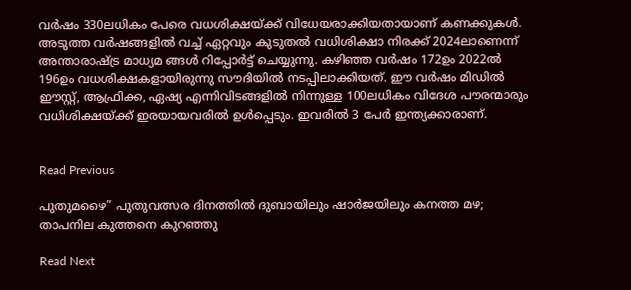വര്‍ഷം 330ലധികം പേരെ വധശിക്ഷയ്ക്ക് വിധേയരാക്കിയതായാണ് കണക്കുകള്‍. അടുത്ത വര്‍ഷങ്ങളില്‍ വച്ച് ഏറ്റവും കുടുതല്‍ വധിശിക്ഷാ നിരക്ക് 2024ലാണെന്ന് അന്താരാഷ്ട്ര മാധ്യമ ങ്ങള്‍ റിപ്പോര്‍ട്ട് ചെയ്യുന്നു. കഴിഞ്ഞ വര്‍ഷം 172ഉം 2022ല്‍ 196ഉം വധശിക്ഷകളായിരുന്നു സൗദിയില്‍ നടപ്പിലാക്കിയത്. ഈ വര്‍ഷം മിഡില്‍ ഈസ്റ്റ്, ആഫ്രിക്ക, ഏഷ്യ എന്നിവിടങ്ങളില്‍ നിന്നുള്ള 100ലധികം വിദേശ പൗരന്മാരും വധിശിക്ഷയ്ക്ക് ഇരയായവരില്‍ ഉള്‍പ്പെടും. ഇവരില്‍ 3 പേര്‍ ഇന്ത്യക്കാരാണ്.


Read Previous

പുതുമഴൈ” പുതുവത്സര ദിനത്തിൽ ദുബായിലും ഷാർജയിലും കനത്ത മഴ; താപനില കുത്തനെ കുറഞ്ഞു

Read Next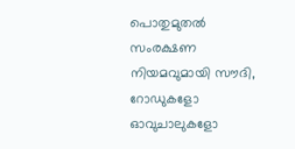പൊതുമുതൽ സംരക്ഷണ നിയമവുമായി സൗദി, റോഡുകളോ ഓവുചാലുകളോ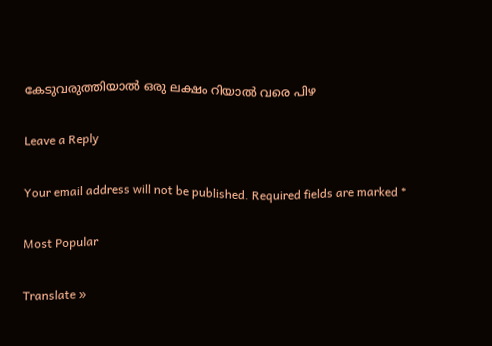കേടുവരുത്തിയാൽ ഒരു ലക്ഷം റിയാൽ വരെ പിഴ

Leave a Reply

Your email address will not be published. Required fields are marked *

Most Popular

Translate »